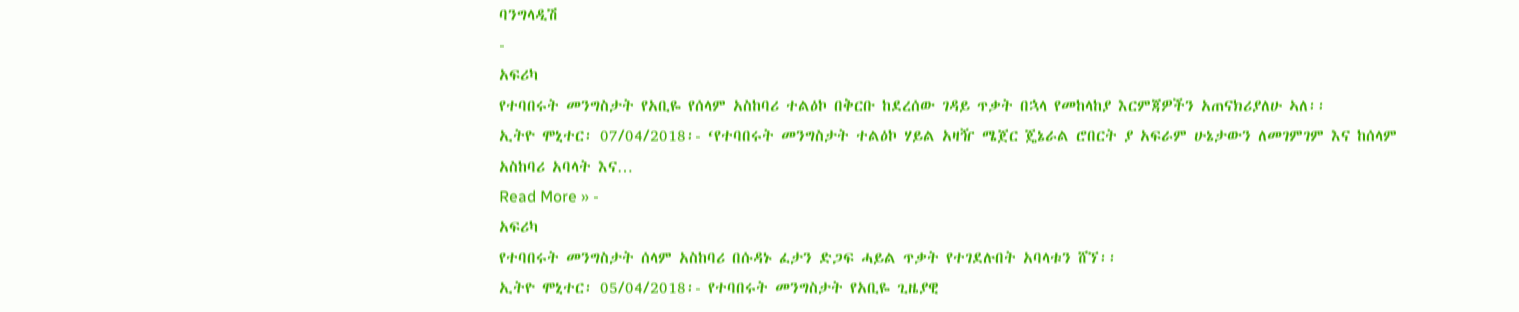ባንግላዲሽ
-
አፍሪካ
የተባበሩት መንግስታት የአቢዬ የሰላም አስከባሪ ተልዕኮ በቅርቡ ከደረሰው ገዳይ ጥቃት በኋላ የመከላከያ እርምጃዎችን አጠናክሪያለሁ ኣለ፡፡
ኢትዮ ሞኒተር፡ 07/04/2018፡- ‘የተባበሩት መንግስታት ተልዕኮ ሃይል አዛዥ ሜጀር ጄኔራል ሮበርት ያ አፍራም ሁኔታውን ለመገምገም እና ከሰላም አስከባሪ አባላት እና…
Read More » -
አፍሪካ
የተባበሩት መንግስታት ሰላም አስከባሪ በሱዳኑ ፈታን ድጋፍ ሓይል ጥቃት የተገደሉበት አባላቱን ሸኘ፡፡
ኢትዮ ሞኒተር፡ 05/04/2018፡- የተባበሩት መንግስታት የአቢዬ ጊዜያዊ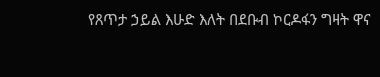የጸጥታ ኃይል እሁድ እለት በደቡብ ኮርዶፋን ግዛት ዋና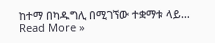ከተማ በካዱግሊ በሚገኘው ተቋማቱ ላይ…
Read More »